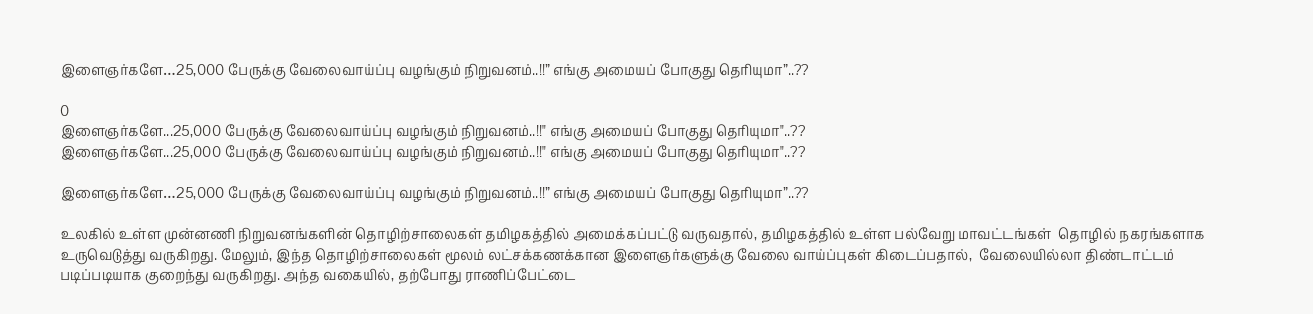இளைஞர்களே…25,000 பேருக்கு வேலைவாய்ப்பு வழங்கும் நிறுவனம்..!!” எங்கு அமையப் போகுது தெரியுமா”..??

0
இளைஞர்களே...25,000 பேருக்கு வேலைவாய்ப்பு வழங்கும் நிறுவனம்..!!" எங்கு அமையப் போகுது தெரியுமா"..??
இளைஞர்களே...25,000 பேருக்கு வேலைவாய்ப்பு வழங்கும் நிறுவனம்..!!" எங்கு அமையப் போகுது தெரியுமா"..??

இளைஞர்களே…25,000 பேருக்கு வேலைவாய்ப்பு வழங்கும் நிறுவனம்..!!” எங்கு அமையப் போகுது தெரியுமா”..??

உலகில் உள்ள முன்னணி நிறுவனங்களின் தொழிற்சாலைகள் தமிழகத்தில் அமைக்கப்பட்டு வருவதால், தமிழகத்தில் உள்ள பல்வேறு மாவட்டங்கள்  தொழில் நகரங்களாக உருவெடுத்து வருகிறது. மேலும், இந்த தொழிற்சாலைகள் மூலம் லட்சக்கணக்கான இளைஞர்களுக்கு வேலை வாய்ப்புகள் கிடைப்பதால்,  வேலையில்லா திண்டாட்டம் படிப்படியாக குறைந்து வருகிறது. அந்த வகையில், தற்போது ராணிப்பேட்டை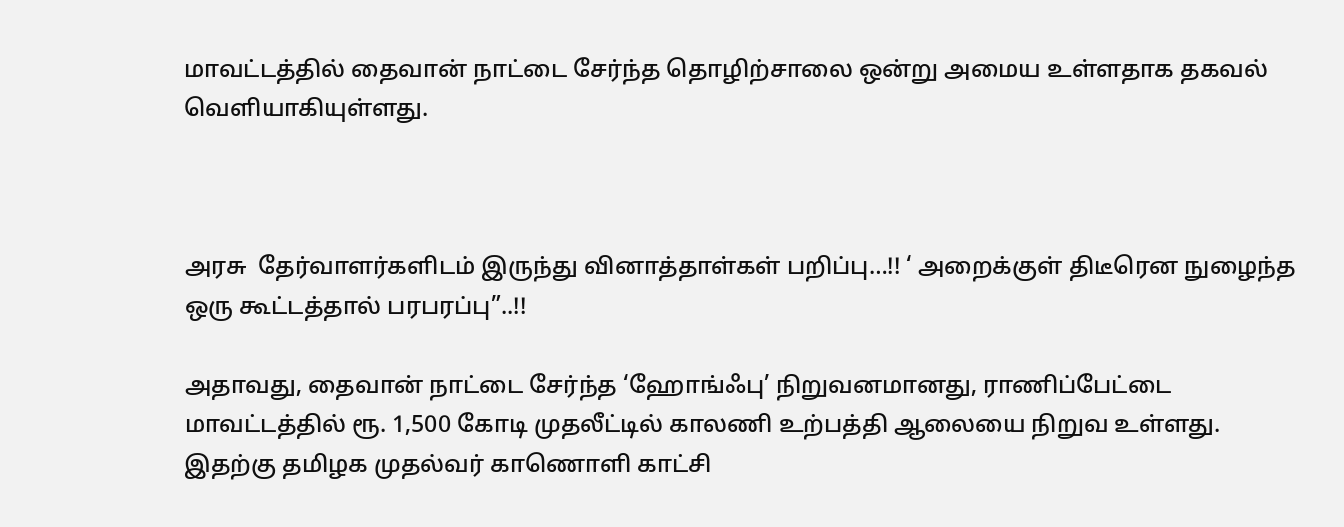மாவட்டத்தில் தைவான் நாட்டை சேர்ந்த தொழிற்சாலை ஒன்று அமைய உள்ளதாக தகவல் வெளியாகியுள்ளது.



அரசு  தேர்வாளர்களிடம் இருந்து வினாத்தாள்கள் பறிப்பு…!! ‘ அறைக்குள் திடீரென நுழைந்த ஒரு கூட்டத்தால் பரபரப்பு”..!!

அதாவது, தைவான் நாட்டை சேர்ந்த ‘ஹோங்ஃபு’ நிறுவனமானது, ராணிப்பேட்டை மாவட்டத்தில் ரூ. 1,500 கோடி முதலீட்டில் காலணி உற்பத்தி ஆலையை நிறுவ உள்ளது. இதற்கு தமிழக முதல்வர் காணொளி காட்சி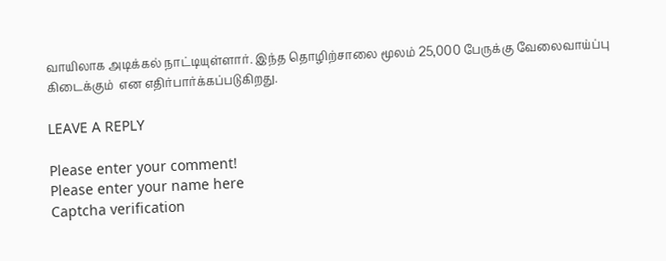வாயிலாக அடிக்கல் நாட்டியுள்ளார். இந்த தொழிற்சாலை மூலம் 25,000 பேருக்கு வேலைவாய்ப்பு கிடைக்கும்  என எதிர்பார்க்கப்படுகிறது.

LEAVE A REPLY

Please enter your comment!
Please enter your name here
Captcha verification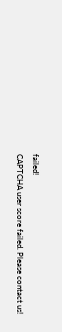failed!
CAPTCHA user score failed. Please contact us!